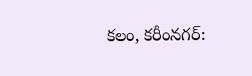కలం, కరీంనగర్: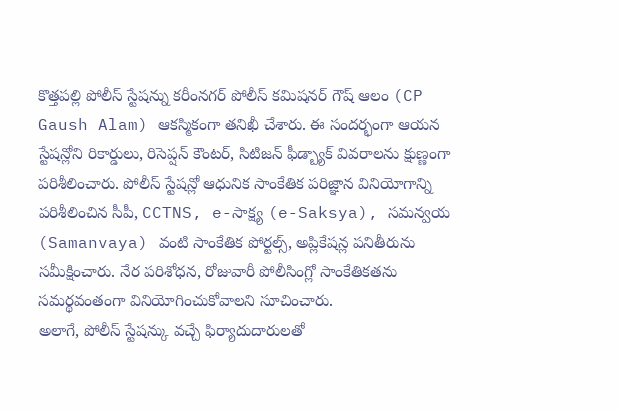కొత్తపల్లి పోలీస్ స్టేషన్ను కరీంనగర్ పోలీస్ కమిషనర్ గౌష్ ఆలం (CP Gaush Alam) ఆకస్మికంగా తనిఖీ చేశారు. ఈ సందర్భంగా ఆయన స్టేషన్లోని రికార్డులు, రిసెప్షన్ కౌంటర్, సిటిజన్ ఫీడ్బ్యాక్ వివరాలను క్షుణ్ణంగా పరిశీలించారు. పోలీస్ స్టేషన్లో ఆధునిక సాంకేతిక పరిజ్ఞాన వినియోగాన్ని పరిశీలించిన సీపీ, CCTNS, e-సాక్ష్య (e-Saksya), సమన్వయ (Samanvaya) వంటి సాంకేతిక పోర్టల్స్, అప్లికేషన్ల పనితీరును సమీక్షించారు. నేర పరిశోధన, రోజువారీ పోలీసింగ్లో సాంకేతికతను సమర్థవంతంగా వినియోగించుకోవాలని సూచించారు.
అలాగే, పోలీస్ స్టేషన్కు వచ్చే ఫిర్యాదుదారులతో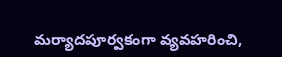మర్యాదపూర్వకంగా వ్యవహరించి,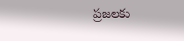ప్రజలకు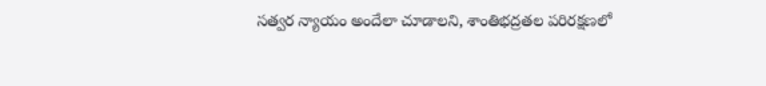సత్వర న్యాయం అందేలా చూడాలని, శాంతిభద్రతల పరిరక్షణలో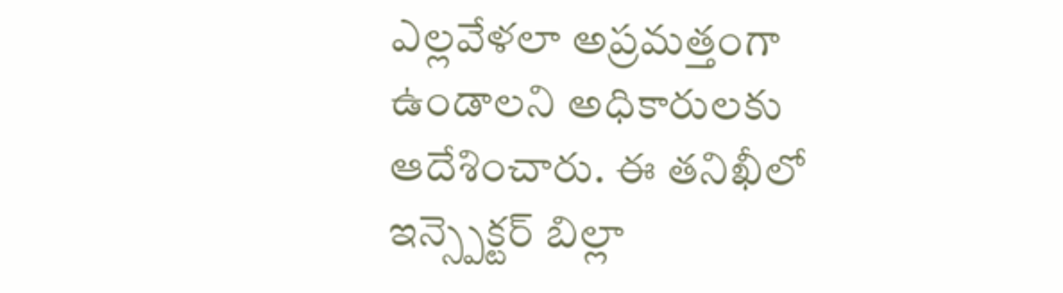ఎల్లవేళలా అప్రమత్తంగా ఉండాలని అధికారులకు ఆదేశించారు. ఈ తనిఖీలో ఇన్స్పెక్టర్ బిల్లా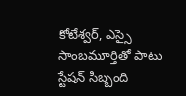కోటేశ్వర్, ఎస్సై సాంబమూర్తితో పాటు స్టేషన్ సిబ్బంది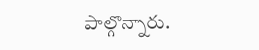పాల్గొన్నారు.